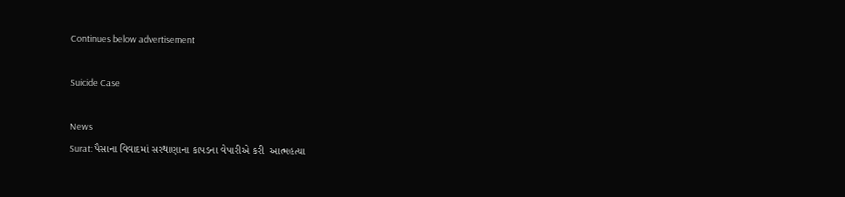Continues below advertisement

Suicide Case

News
Surat: પૈસાના વિવાદમાં સરથાણાના કાપડના વેપારીએ કરી  આત્મહત્યા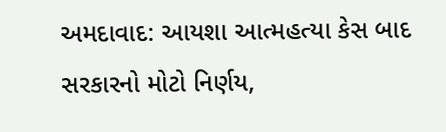અમદાવાદ: આયશા આત્મહત્યા કેસ બાદ સરકારનો મોટો નિર્ણય,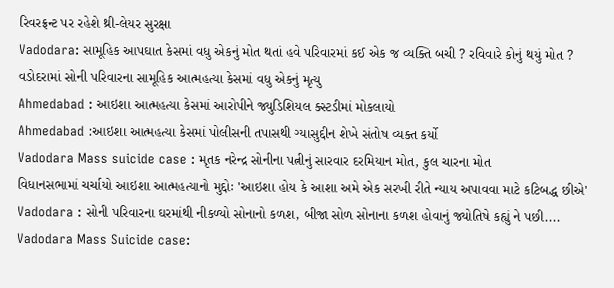રિવરફ્રન્ટ પર રહેશે થ્રી-લેયર સુરક્ષા
Vadodara: સામૂહિક આપઘાત કેસમાં વધુ એકનું મોત થતાં હવે પરિવારમાં કઈ એક જ વ્યક્તિ બચી ? રવિવારે કોનું થયું મોત ?
વડોદરામાં સોની પરિવારના સામૂહિક આત્મહત્યા કેસમાં વધુ એકનું મૃત્યુ
Ahmedabad : આઇશા આત્મહત્યા કેસમાં આરોપીને જ્યુડિશિયલ ક્સ્ટડીમાં મોકલાયો
Ahmedabad :આઇશા આત્મહત્યા કેસમાં પોલીસની તપાસથી ગ્યાસુદ્દીન શેખે સંતોષ વ્યક્ત કર્યો
Vadodara Mass suicide case : મૃતક નરેન્દ્ર સોનીના પત્નીનું સારવાર દરમિયાન મોત, કુલ ચારના મોત
વિધાનસભામાં ચર્ચાયો આઇશા આત્મહત્યાનો મુદ્દોઃ 'આઇશા હોય કે આશા અમે એક સરખી રીતે ન્યાય અપાવવા માટે કટિબદ્ધ છીએ'
Vadodara : સોની પરિવારના ઘરમાંથી નીકળ્યો સોનાનો કળશ, બીજા સોળ સોનાના કળશ હોવાનું જ્યોતિષે કહ્યું ને પછી....
Vadodara Mass Suicide case: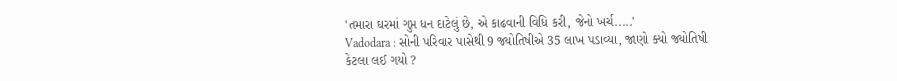'તમારા ઘરમાં ગુપ્ત ધન દાટેલું છે, એ કાઢવાની વિધિ કરી, જેનો ખર્ચ.....'
Vadodara : સોની પરિવાર પાસેથી 9 જ્યોતિષીએ 35 લાખ પડાવ્યા, જાણો ક્યો જ્યોતિષી કેટલા લઈ ગયો ?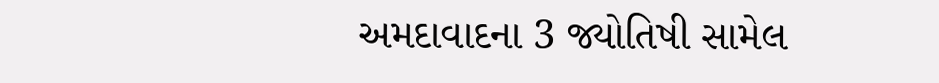અમદાવાદના 3 જ્યોતિષી સામેલ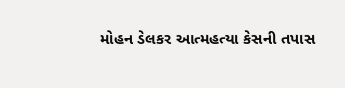મોહન ડેલકર આત્મહત્યા કેસની તપાસ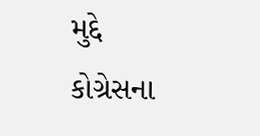મુદ્દે કોગ્રેસના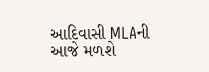આદિવાસી MLAની આજે મળશે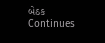બેઠક
Continues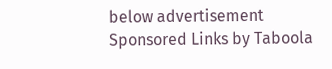below advertisement
Sponsored Links by Taboola